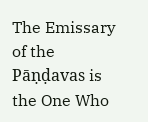The Emissary of the Pāṇḍavas is the One Who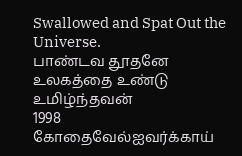Swallowed and Spat Out the Universe.
பாண்டவ தூதனே உலகத்தை உண்டு உமிழ்ந்தவன்
1998 கோதைவேல்ஐவர்க்காய்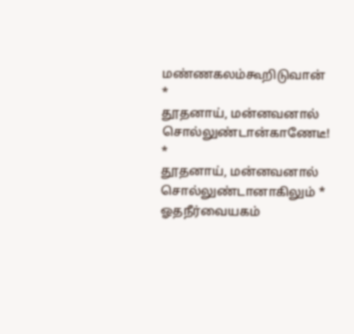மண்ணகலம்கூறிடுவான் *
தூதனாய், மன்னவனால் சொல்லுண்டான்காணேடீ! *
தூதனாய், மன்னவனால் சொல்லுண்டானாகிலும் *
ஓதநீர்வையகம்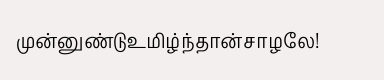முன்னுண்டுஉமிழ்ந்தான்சாழலே!